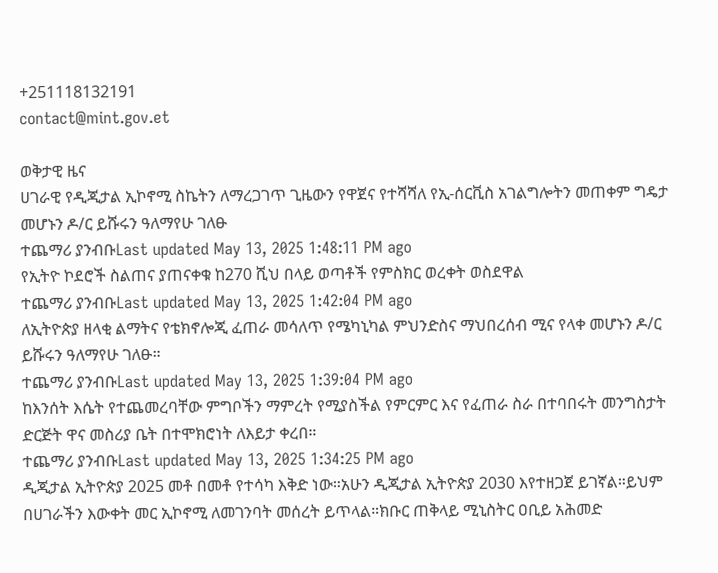+251118132191
contact@mint.gov.et

ወቅታዊ ዜና
ሀገራዊ የዲጂታል ኢኮኖሚ ስኬትን ለማረጋገጥ ጊዜውን የዋጀና የተሻሻለ የኢ-ሰርቪስ አገልግሎትን መጠቀም ግዴታ መሆኑን ዶ/ር ይሹሩን ዓለማየሁ ገለፁ
ተጨማሪ ያንብቡLast updated May 13, 2025 1:48:11 PM ago
የኢትዮ ኮደሮች ስልጠና ያጠናቀቁ ከ270 ሺህ በላይ ወጣቶች የምስክር ወረቀት ወስደዋል
ተጨማሪ ያንብቡLast updated May 13, 2025 1:42:04 PM ago
ለኢትዮጵያ ዘላቂ ልማትና የቴክኖሎጂ ፈጠራ መሳለጥ የሜካኒካል ምህንድስና ማህበረሰብ ሚና የላቀ መሆኑን ዶ/ር ይሹሩን ዓለማየሁ ገለፁ።
ተጨማሪ ያንብቡLast updated May 13, 2025 1:39:04 PM ago
ከእንሰት እሴት የተጨመረባቸው ምግቦችን ማምረት የሚያስችል የምርምር እና የፈጠራ ስራ በተባበሩት መንግስታት ድርጅት ዋና መስሪያ ቤት በተሞክሮነት ለእይታ ቀረበ።
ተጨማሪ ያንብቡLast updated May 13, 2025 1:34:25 PM ago
ዲጂታል ኢትዮጵያ 2025 መቶ በመቶ የተሳካ እቅድ ነው።አሁን ዲጂታል ኢትዮጵያ 2030 እየተዘጋጀ ይገኛል።ይህም በሀገራችን እውቀት መር ኢኮኖሚ ለመገንባት መሰረት ይጥላል።ክቡር ጠቅላይ ሚኒስትር ዐቢይ አሕመድ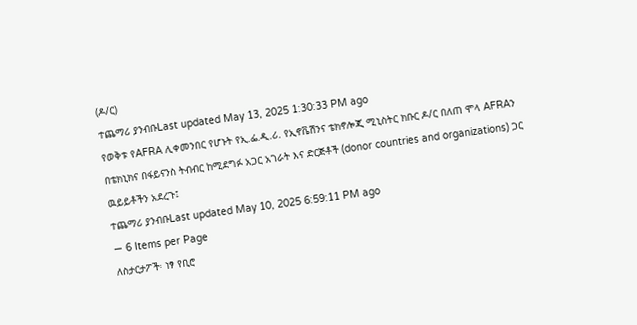(ዶ/ር)
ተጨማሪ ያንብቡLast updated May 13, 2025 1:30:33 PM ago
የወቅቱ የAFRA ሊቀመንበር የሆኑት የኢ.ፌ.ዲ.ሪ. የኢኖቬሽንና ቴክኖሎጂ ሚኒስትር ክቡር ዶ/ር በለጠ ሞላ AFRAን በቴክኒክና በፋይናንስ ትብብር ከሚደግፉ አጋር አገራት እና ድርጅቶች (donor countries and organizations) ጋር ዉይይቶችን አደረጉ፤
ተጨማሪ ያንብቡLast updated May 10, 2025 6:59:11 PM ago
— 6 Items per Page
ለስታርታፖች፡ ነፃ የቢሮ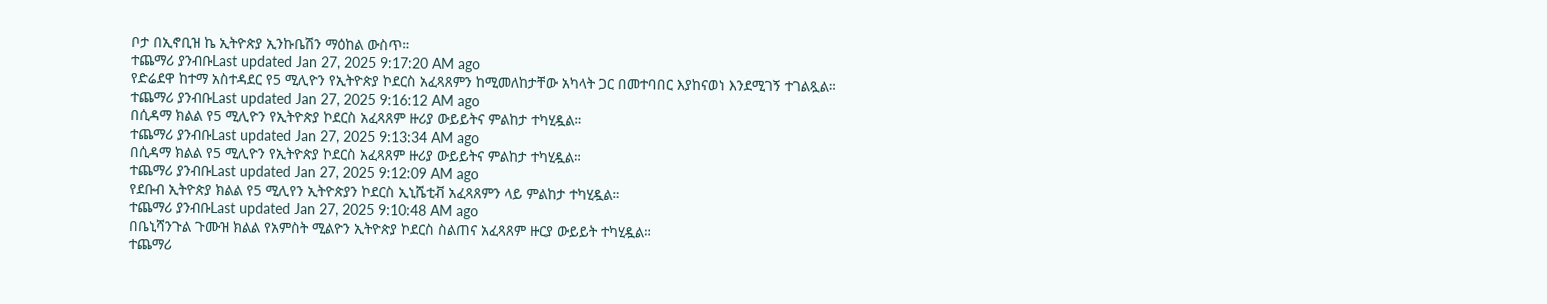ቦታ በኢኖቢዝ ኬ ኢትዮጵያ ኢንኩቤሽን ማዕከል ውስጥ።
ተጨማሪ ያንብቡLast updated Jan 27, 2025 9:17:20 AM ago
የድሬደዋ ከተማ አስተዳደር የ5 ሚሊዮን የኢትዮጵያ ኮደርስ አፈጻጸምን ከሚመለከታቸው አካላት ጋር በመተባበር እያከናወነ እንደሚገኝ ተገልጿል።
ተጨማሪ ያንብቡLast updated Jan 27, 2025 9:16:12 AM ago
በሲዳማ ክልል የ5 ሚሊዮን የኢትዮጵያ ኮደርስ አፈጻጸም ዙሪያ ውይይትና ምልከታ ተካሂዷል።
ተጨማሪ ያንብቡLast updated Jan 27, 2025 9:13:34 AM ago
በሲዳማ ክልል የ5 ሚሊዮን የኢትዮጵያ ኮደርስ አፈጻጸም ዙሪያ ውይይትና ምልከታ ተካሂዷል።
ተጨማሪ ያንብቡLast updated Jan 27, 2025 9:12:09 AM ago
የደቡብ ኢትዮጵያ ክልል የ5 ሚሊየን ኢትዮጵያን ኮደርስ ኢኒሼቲቭ አፈጻጸምን ላይ ምልከታ ተካሂዷል።
ተጨማሪ ያንብቡLast updated Jan 27, 2025 9:10:48 AM ago
በቤኒሻንጉል ጉሙዝ ክልል የአምስት ሚልዮን ኢትዮጵያ ኮደርስ ስልጠና አፈጻጸም ዙርያ ውይይት ተካሂዷል።
ተጨማሪ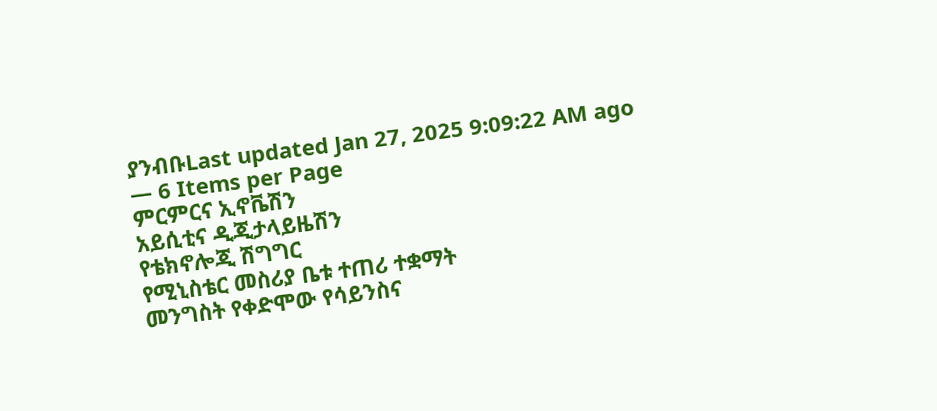ያንብቡLast updated Jan 27, 2025 9:09:22 AM ago
— 6 Items per Page
ምርምርና ኢኖቬሽን
አይሲቲና ዲጂታላይዜሽን
የቴክኖሎጂ ሽግግር
የሚኒስቴር መስሪያ ቤቱ ተጠሪ ተቋማት
መንግስት የቀድሞው የሳይንስና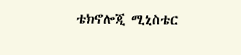ቴክኖሎጂ ሚኒስቴር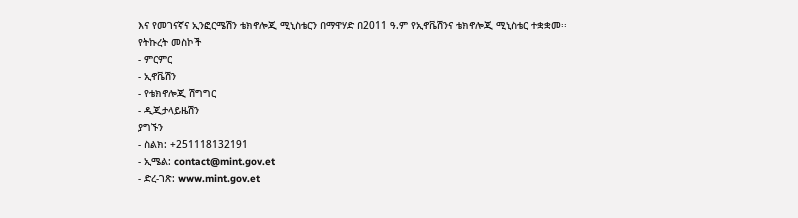እና የመገናኛና ኢንፎርሜሽን ቴክኖሎጂ ሚኒስቴርን በማዋሃድ በ2011 ዓ.ም የኢኖቬሽንና ቴክኖሎጂ ሚኒስቴር ተቋቋመ፡፡
የትኩረት መስኮች
- ምርምር
- ኢኖቬሽን
- የቴክኖሎጂ ሽግግር
- ዲጂታላይዜሽን
ያግኙን
- ስልክ: +251118132191
- ኢሜል: contact@mint.gov.et
- ድረ-ገጽ: www.mint.gov.et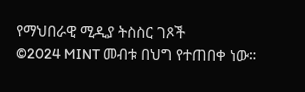የማህበራዊ ሚዲያ ትስስር ገጾች
©2024 MINT መብቱ በህግ የተጠበቀ ነው።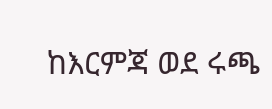ከእርምጃ ወደ ሩጫ